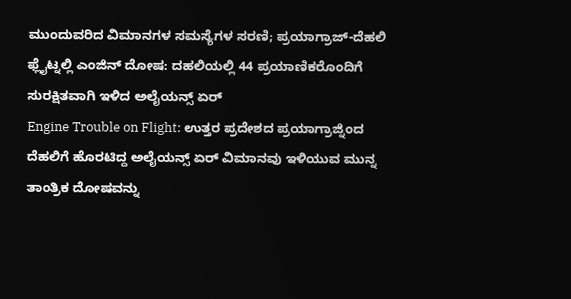ಮುಂದುವರಿದ ವಿಮಾನಗಳ ಸಮಸ್ಯೆಗಳ ಸರಣಿ; ಪ್ರಯಾಗ್ರಾಜ್-ದೆಹಲಿ ಫ್ಲೈಟ್ನಲ್ಲಿ ಎಂಜಿನ್ ದೋಷ: ದಹಲಿಯಲ್ಲಿ 44 ಪ್ರಯಾಣಿಕರೊಂದಿಗೆ ಸುರಕ್ಷಿತವಾಗಿ ಇಳಿದ ಅಲೈಯನ್ಸ್ ಏರ್
Engine Trouble on Flight: ಉತ್ತರ ಪ್ರದೇಶದ ಪ್ರಯಾಗ್ರಾಜ್ನಿಂದ ದೆಹಲಿಗೆ ಹೊರಟಿದ್ದ ಅಲೈಯನ್ಸ್ ಏರ್ ವಿಮಾನವು ಇಳಿಯುವ ಮುನ್ನ ತಾಂತ್ರಿಕ ದೋಷವನ್ನು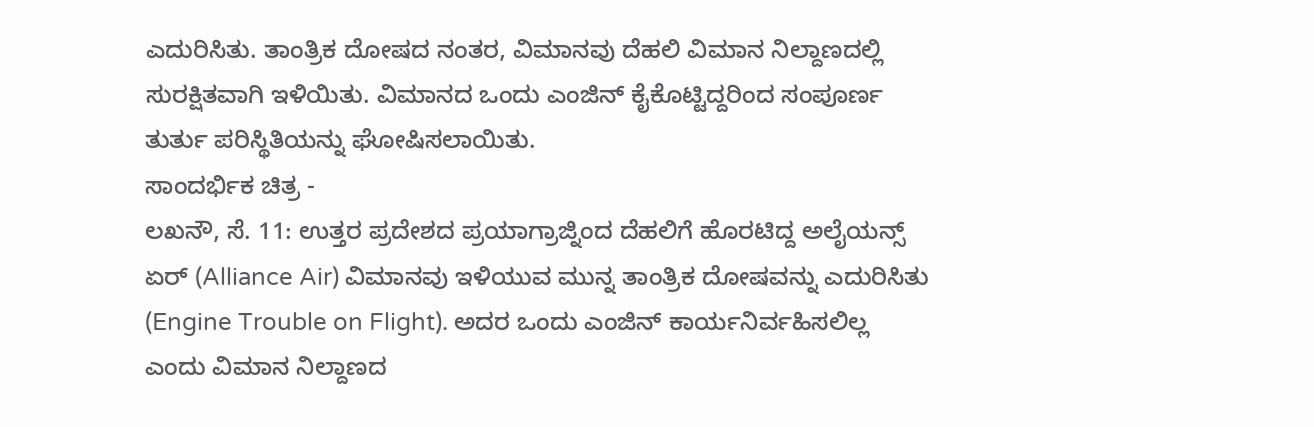ಎದುರಿಸಿತು. ತಾಂತ್ರಿಕ ದೋಷದ ನಂತರ, ವಿಮಾನವು ದೆಹಲಿ ವಿಮಾನ ನಿಲ್ದಾಣದಲ್ಲಿ ಸುರಕ್ಷಿತವಾಗಿ ಇಳಿಯಿತು. ವಿಮಾನದ ಒಂದು ಎಂಜಿನ್ ಕೈಕೊಟ್ಟಿದ್ದರಿಂದ ಸಂಪೂರ್ಣ ತುರ್ತು ಪರಿಸ್ಥಿತಿಯನ್ನು ಘೋಷಿಸಲಾಯಿತು.
ಸಾಂದರ್ಭಿಕ ಚಿತ್ರ -
ಲಖನೌ, ಸೆ. 11: ಉತ್ತರ ಪ್ರದೇಶದ ಪ್ರಯಾಗ್ರಾಜ್ನಿಂದ ದೆಹಲಿಗೆ ಹೊರಟಿದ್ದ ಅಲೈಯನ್ಸ್ ಏರ್ (Alliance Air) ವಿಮಾನವು ಇಳಿಯುವ ಮುನ್ನ ತಾಂತ್ರಿಕ ದೋಷವನ್ನು ಎದುರಿಸಿತು (Engine Trouble on Flight). ಅದರ ಒಂದು ಎಂಜಿನ್ ಕಾರ್ಯನಿರ್ವಹಿಸಲಿಲ್ಲ ಎಂದು ವಿಮಾನ ನಿಲ್ದಾಣದ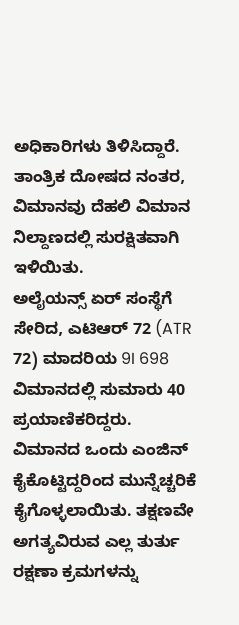ಅಧಿಕಾರಿಗಳು ತಿಳಿಸಿದ್ದಾರೆ. ತಾಂತ್ರಿಕ ದೋಷದ ನಂತರ, ವಿಮಾನವು ದೆಹಲಿ ವಿಮಾನ ನಿಲ್ದಾಣದಲ್ಲಿ ಸುರಕ್ಷಿತವಾಗಿ ಇಳಿಯಿತು.
ಅಲೈಯನ್ಸ್ ಏರ್ ಸಂಸ್ಥೆಗೆ ಸೇರಿದ, ಎಟಿಆರ್ 72 (ATR 72) ಮಾದರಿಯ 9I 698 ವಿಮಾನದಲ್ಲಿ ಸುಮಾರು 40 ಪ್ರಯಾಣಿಕರಿದ್ದರು. ವಿಮಾನದ ಒಂದು ಎಂಜಿನ್ ಕೈಕೊಟ್ಟಿದ್ದರಿಂದ ಮುನ್ನೆಚ್ಚರಿಕೆ ಕೈಗೊಳ್ಳಲಾಯಿತು. ತಕ್ಷಣವೇ ಅಗತ್ಯವಿರುವ ಎಲ್ಲ ತುರ್ತು ರಕ್ಷಣಾ ಕ್ರಮಗಳನ್ನು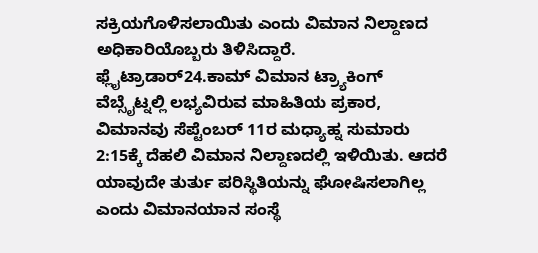ಸಕ್ರಿಯಗೊಳಿಸಲಾಯಿತು ಎಂದು ವಿಮಾನ ನಿಲ್ದಾಣದ ಅಧಿಕಾರಿಯೊಬ್ಬರು ತಿಳಿಸಿದ್ದಾರೆ.
ಫ್ಲೈಟ್ರಾಡಾರ್24.ಕಾಮ್ ವಿಮಾನ ಟ್ರ್ಯಾಕಿಂಗ್ ವೆಬ್ಸೈಟ್ನಲ್ಲಿ ಲಭ್ಯವಿರುವ ಮಾಹಿತಿಯ ಪ್ರಕಾರ, ವಿಮಾನವು ಸೆಪ್ಟೆಂಬರ್ 11ರ ಮಧ್ಯಾಹ್ನ ಸುಮಾರು 2:15ಕ್ಕೆ ದೆಹಲಿ ವಿಮಾನ ನಿಲ್ದಾಣದಲ್ಲಿ ಇಳಿಯಿತು. ಆದರೆ ಯಾವುದೇ ತುರ್ತು ಪರಿಸ್ಥಿತಿಯನ್ನು ಘೋಷಿಸಲಾಗಿಲ್ಲ ಎಂದು ವಿಮಾನಯಾನ ಸಂಸ್ಥೆ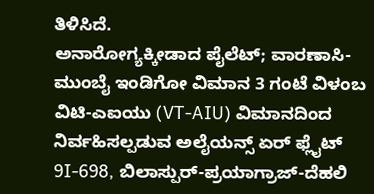ತಿಳಿಸಿದೆ.
ಅನಾರೋಗ್ಯಕ್ಕೀಡಾದ ಪೈಲೆಟ್; ವಾರಣಾಸಿ- ಮುಂಬೈ ಇಂಡಿಗೋ ವಿಮಾನ 3 ಗಂಟೆ ವಿಳಂಬ
ವಿಟಿ-ಎಐಯು (VT-AIU) ವಿಮಾನದಿಂದ ನಿರ್ವಹಿಸಲ್ಪಡುವ ಅಲೈಯನ್ಸ್ ಏರ್ ಫ್ಲೈಟ್ 9I-698, ಬಿಲಾಸ್ಪುರ್-ಪ್ರಯಾಗ್ರಾಜ್-ದೆಹಲಿ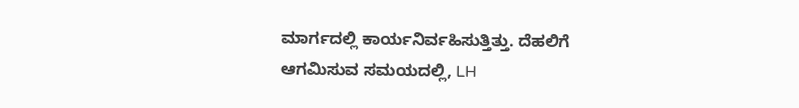ಮಾರ್ಗದಲ್ಲಿ ಕಾರ್ಯನಿರ್ವಹಿಸುತ್ತಿತ್ತು. ದೆಹಲಿಗೆ ಆಗಮಿಸುವ ಸಮಯದಲ್ಲಿ, LH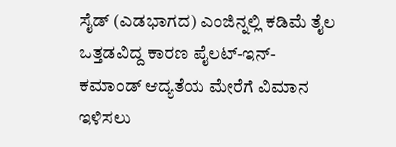ಸೈಡ್ (ಎಡಭಾಗದ) ಎಂಜಿನ್ನಲ್ಲಿ ಕಡಿಮೆ ತೈಲ ಒತ್ತಡವಿದ್ದ ಕಾರಣ ಪೈಲಟ್-ಇನ್-ಕಮಾಂಡ್ ಆದ್ಯತೆಯ ಮೇರೆಗೆ ವಿಮಾನ ಇಳಿಸಲು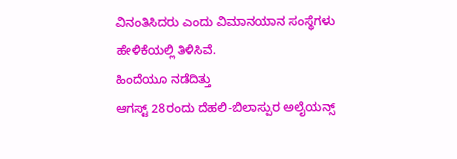ವಿನಂತಿಸಿದರು ಎಂದು ವಿಮಾನಯಾನ ಸಂಸ್ಥೆಗಳು ಹೇಳಿಕೆಯಲ್ಲಿ ತಿಳಿಸಿವೆ.
ಹಿಂದೆಯೂ ನಡೆದಿತ್ತು
ಆಗಸ್ಟ್ 28ರಂದು ದೆಹಲಿ-ಬಿಲಾಸ್ಪುರ ಅಲೈಯನ್ಸ್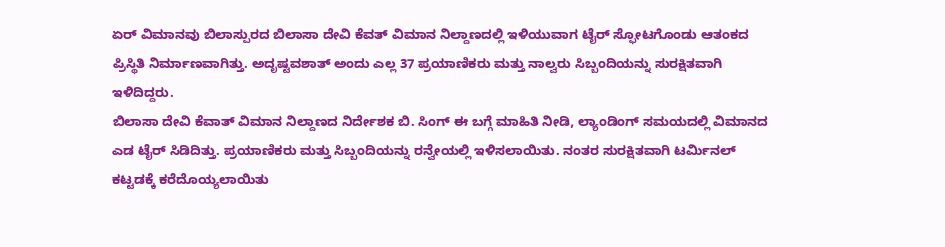ಏರ್ ವಿಮಾನವು ಬಿಲಾಸ್ಪುರದ ಬಿಲಾಸಾ ದೇವಿ ಕೆವತ್ ವಿಮಾನ ನಿಲ್ದಾಣದಲ್ಲಿ ಇಳಿಯುವಾಗ ಟೈರ್ ಸ್ಫೋಟಗೊಂಡು ಆತಂಕದ ಪ್ರಿಸ್ಥಿತಿ ನಿರ್ಮಾಣವಾಗಿತ್ತು. ಅದೃಷ್ಟವಶಾತ್ ಅಂದು ಎಲ್ಲ 37 ಪ್ರಯಾಣಿಕರು ಮತ್ತು ನಾಲ್ವರು ಸಿಬ್ಬಂದಿಯನ್ನು ಸುರಕ್ಷಿತವಾಗಿ ಇಳಿದಿದ್ದರು.
ಬಿಲಾಸಾ ದೇವಿ ಕೆವಾತ್ ವಿಮಾನ ನಿಲ್ದಾಣದ ನಿರ್ದೇಶಕ ಬಿ. ಸಿಂಗ್ ಈ ಬಗ್ಗೆ ಮಾಹಿತಿ ನೀಡಿ, ಲ್ಯಾಂಡಿಂಗ್ ಸಮಯದಲ್ಲಿ ವಿಮಾನದ ಎಡ ಟೈರ್ ಸಿಡಿದಿತ್ತು. ಪ್ರಯಾಣಿಕರು ಮತ್ತು ಸಿಬ್ಬಂದಿಯನ್ನು ರನ್ವೇಯಲ್ಲಿ ಇಳಿಸಲಾಯಿತು. ನಂತರ ಸುರಕ್ಷಿತವಾಗಿ ಟರ್ಮಿನಲ್ ಕಟ್ಟಡಕ್ಕೆ ಕರೆದೊಯ್ಯಲಾಯಿತು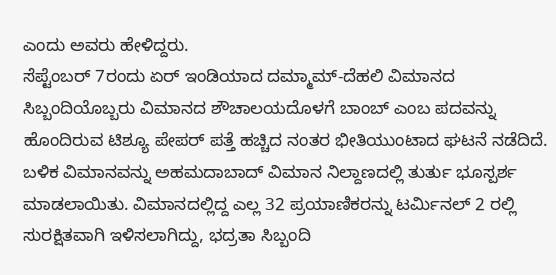ಎಂದು ಅವರು ಹೇಳಿದ್ದರು.
ಸೆಪ್ಟೆಂಬರ್ 7ರಂದು ಏರ್ ಇಂಡಿಯಾದ ದಮ್ಮಾಮ್-ದೆಹಲಿ ವಿಮಾನದ ಸಿಬ್ಬಂದಿಯೊಬ್ಬರು ವಿಮಾನದ ಶೌಚಾಲಯದೊಳಗೆ ಬಾಂಬ್ ಎಂಬ ಪದವನ್ನು ಹೊಂದಿರುವ ಟಿಶ್ಯೂ ಪೇಪರ್ ಪತ್ತೆ ಹಚ್ಚಿದ ನಂತರ ಭೀತಿಯುಂಟಾದ ಘಟನೆ ನಡೆದಿದೆ. ಬಳಿಕ ವಿಮಾನವನ್ನು ಅಹಮದಾಬಾದ್ ವಿಮಾನ ನಿಲ್ದಾಣದಲ್ಲಿ ತುರ್ತು ಭೂಸ್ಪರ್ಶ ಮಾಡಲಾಯಿತು. ವಿಮಾನದಲ್ಲಿದ್ದ ಎಲ್ಲ 32 ಪ್ರಯಾಣಿಕರನ್ನು ಟರ್ಮಿನಲ್ 2 ರಲ್ಲಿ ಸುರಕ್ಷಿತವಾಗಿ ಇಳಿಸಲಾಗಿದ್ದು, ಭದ್ರತಾ ಸಿಬ್ಬಂದಿ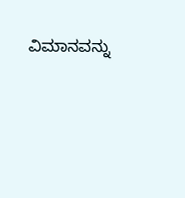ವಿಮಾನವನ್ನು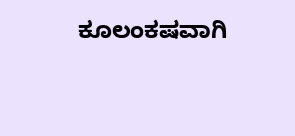ಕೂಲಂಕಷವಾಗಿ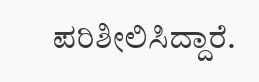ಪರಿಶೀಲಿಸಿದ್ದಾರೆ.